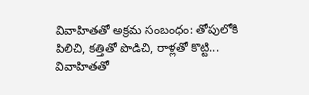వివాహితతో అక్రమ సంబంధం: తోపులోకి పిలిచి, కత్తితో పొడిచి, రాళ్లతో కొట్టి...
వివాహితతో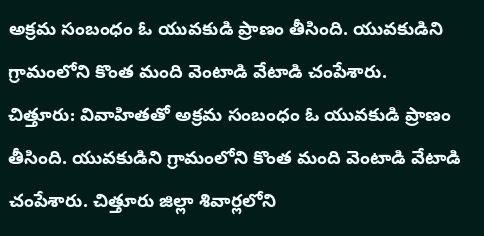అక్రమ సంబంధం ఓ యువకుడి ప్రాణం తీసింది. యువకుడిని గ్రామంలోని కొంత మంది వెంటాడి వేటాడి చంపేశారు.
చిత్తూరు: వివాహితతో అక్రమ సంబంధం ఓ యువకుడి ప్రాణం తీసింది. యువకుడిని గ్రామంలోని కొంత మంది వెంటాడి వేటాడి చంపేశారు. చిత్తూరు జిల్లా శివార్లలోని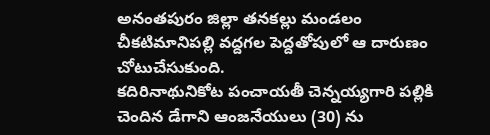అనంతపురం జిల్లా తనకల్లు మండలం చీకటిమానిపల్లి వద్దగల పెద్దతోపులో ఆ దారుణం చోటుచేసుకుంది.
కదిరినాథునికోట పంచాయతీ చెన్నయ్యగారి పల్లికి చెందిన డేగాని ఆంజనేయులు (30) ను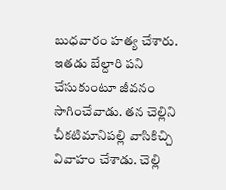బుధవారం హత్య చేశారు. ఇతడు బేల్దారి పని చేసుకుంటూ జీవనం సాగించేవాడు. తన చెల్లిని చీకటిమానిపల్లి వాసికిచ్చి వివాహం చేశాడు. చెల్లి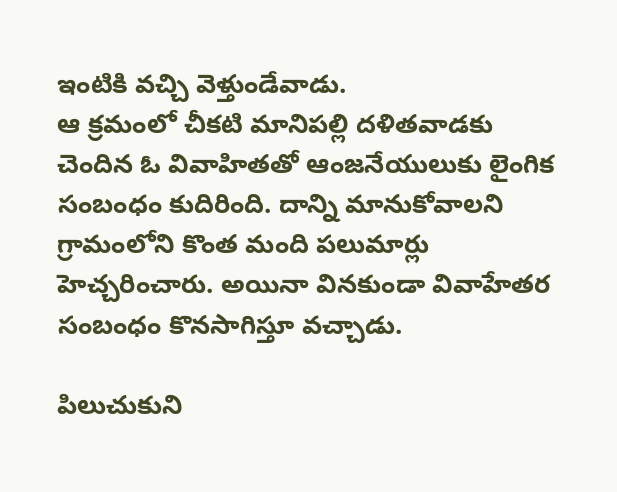ఇంటికి వచ్చి వెళ్తుండేవాడు.
ఆ క్రమంలో చీకటి మానిపల్లి దళితవాడకు చెందిన ఓ వివాహితతో ఆంజనేయులుకు లైంగిక సంబంధం కుదిరింది. దాన్ని మానుకోవాలని గ్రామంలోని కొంత మంది పలుమార్లు హెచ్చరించారు. అయినా వినకుండా వివాహేతర సంబంధం కొనసాగిస్తూ వచ్చాడు.

పిలుచుకుని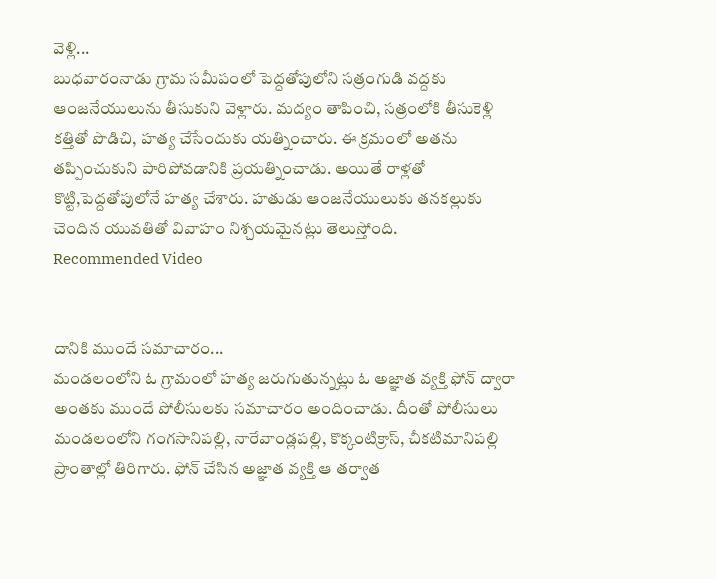వెళ్లి...
బుధవారంనాడు గ్రామ సమీపంలో పెద్దతోపులోని సత్రంగుడి వద్దకు ఆంజనేయులును తీసుకుని వెళ్లారు. మద్యం తాపించి, సత్రంలోకి తీసుకెళ్లి కత్తితో పొడిచి, హత్య చేసేందుకు యత్నించారు. ఈ క్రమంలో అతను తప్పించుకుని పారిపోవడానికి ప్రయత్నించాడు. అయితే రాళ్లతో కొట్టి,పెద్దతోపులోనే హత్య చేశారు. హతుడు ఆంజనేయులుకు తనకల్లుకు చెందిన యువతితో వివాహం నిశ్చయమైనట్లు తెలుస్తోంది.
Recommended Video


దానికి ముందే సమాచారం...
మండలంలోని ఓ గ్రామంలో హత్య జరుగుతున్నట్లు ఓ అజ్ఞాత వ్యక్తి ఫోన్ ద్వారా అంతకు ముందే పోలీసులకు సమాచారం అందించాడు. దీంతో పోలీసులు మండలంలోని గంగసానిపల్లి, నారేవాండ్లపల్లి, కొక్కంటిక్రాస్, చీకటిమానిపల్లి ప్రాంతాల్లో తిరిగారు. ఫోన్ చేసిన అజ్ఞాత వ్యక్తి ఆ తర్వాత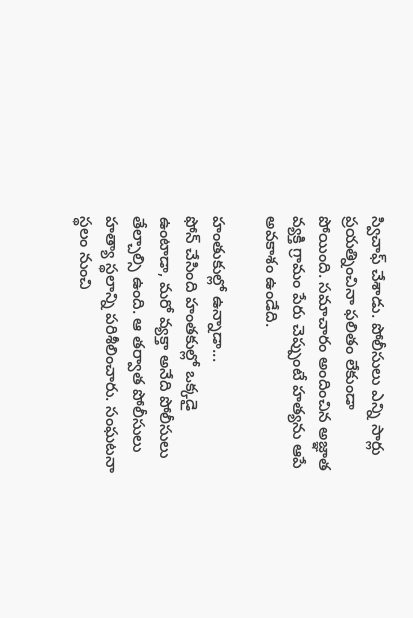స్విచాఫ్ చేశాడు. పోలీసులు ఎన్ని సార్లు ప్రయత్నించినా ఫలితం లేకుండా పోయింది. సమాచారం అందించిన అజ్ఞాత వ్యక్తి గ్రామం పేరు చెప్పుంటే హత్యను ఆపే అవకాశం ఉండేది.

హంతుకుల్లో ఉన్నాడా...
ఫోన్ చేసింది హంతకుల్లో ఒక్కడై ఉంటాడా, మరో వ్యక్తా అనేది పోలీసులు తేల్చాల్సి ఉంది. ఆ తర్వాత పోలీసులు హత్యా స్థలాన్ని పరిశీలించారు. సంఘటనా స్థలం నుంచి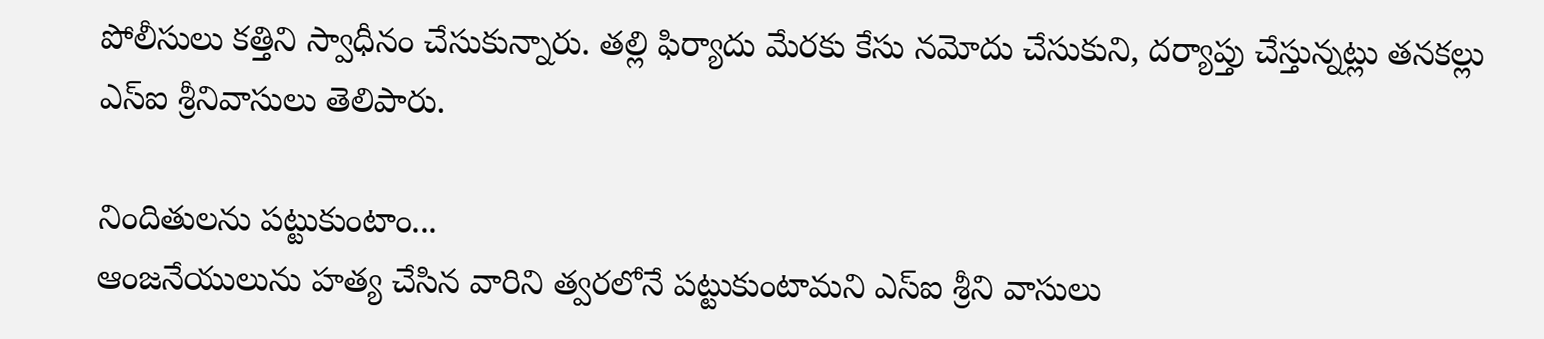పోలీసులు కత్తిని స్వాధీనం చేసుకున్నారు. తల్లి ఫిర్యాదు మేరకు కేసు నమోదు చేసుకుని, దర్యాప్తు చేస్తున్నట్లు తనకల్లు ఎస్ఐ శ్రీనివాసులు తెలిపారు.

నిందితులను పట్టుకుంటాం...
ఆంజనేయులును హత్య చేసిన వారిని త్వరలోనే పట్టుకుంటామని ఎస్ఐ శ్రీని వాసులు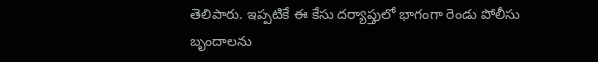తెలిపారు. ఇప్పటికే ఈ కేసు దర్యాప్తులో భాగంగా రెండు పోలీసు బృందాలను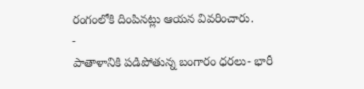రంగంలోకి దింపినట్లు ఆయన వివరించారు.
-
పాతాళానికి పడిపోతున్న బంగారం ధరలు- భారీ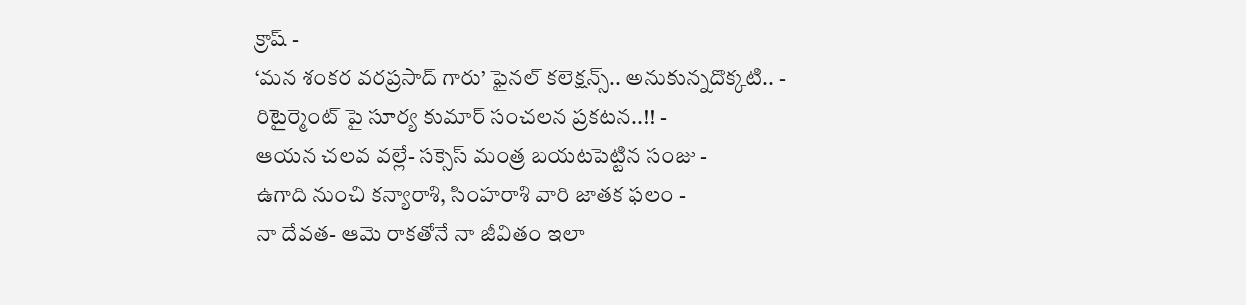క్రాష్ -
‘మన శంకర వరప్రసాద్ గారు’ ఫైనల్ కలెక్షన్స్.. అనుకున్నదొక్కటి.. -
రిటైర్మెంట్ పై సూర్య కుమార్ సంచలన ప్రకటన..!! -
ఆయన చలవ వల్లే- సక్సెస్ మంత్ర బయటపెట్టిన సంజు -
ఉగాది నుంచి కన్యారాశి, సింహరాశి వారి జాతక ఫలం -
నా దేవత- ఆమె రాకతోనే నా జీవితం ఇలా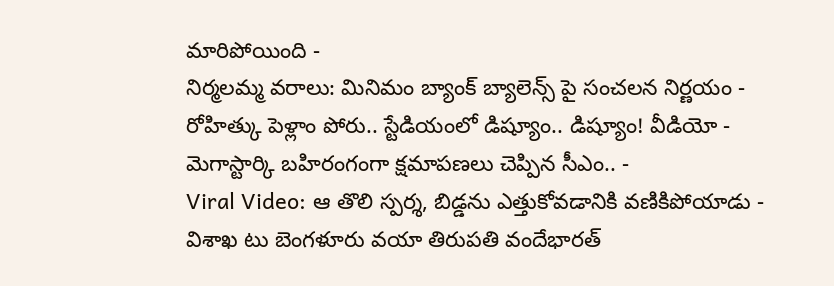మారిపోయింది -
నిర్మలమ్మ వరాలు: మినిమం బ్యాంక్ బ్యాలెన్స్ పై సంచలన నిర్ణయం -
రోహిత్కు పెళ్లాం పోరు.. స్టేడియంలో డిష్యూం.. డిష్యూం! వీడియో -
మెగాస్టార్కి బహిరంగంగా క్షమాపణలు చెప్పిన సీఎం.. -
Viral Video: ఆ తొలి స్పర్శ, బిడ్డను ఎత్తుకోవడానికి వణికిపోయాడు -
విశాఖ టు బెంగళూరు వయా తిరుపతి వందేభారత్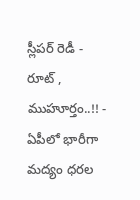స్లీపర్ రెడీ - రూట్ , ముహూర్తం..!! -
ఏపీలో భారీగా మద్యం ధరల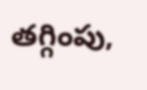తగ్గింపు,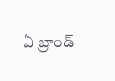ఏ బ్రాండ్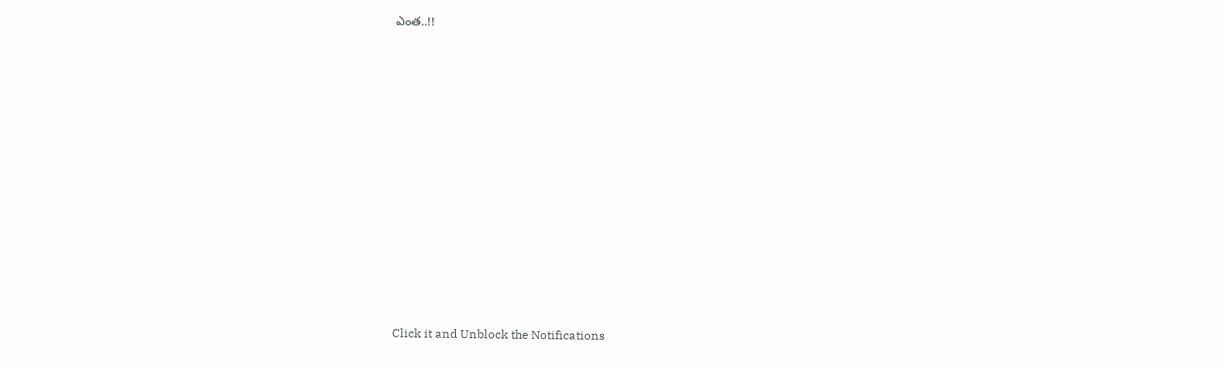ఎంత..!!












Click it and Unblock the Notifications